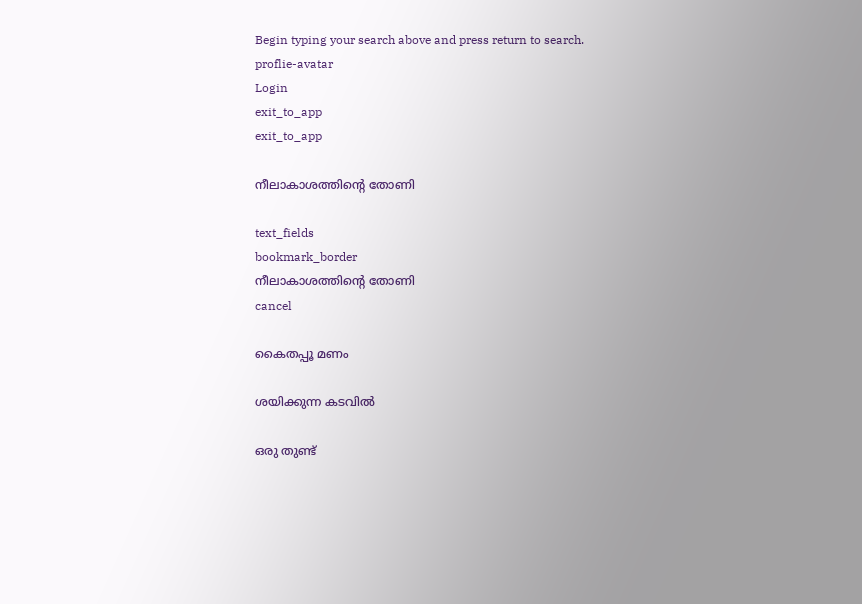Begin typing your search above and press return to search.
proflie-avatar
Login
exit_to_app
exit_to_app

നീലാകാശത്തിന്റെ തോണി

text_fields
bookmark_border
നീലാകാശത്തിന്റെ തോണി
cancel

കൈതപ്പൂ മണം

ശയിക്കുന്ന കടവിൽ

ഒരു തുണ്ട്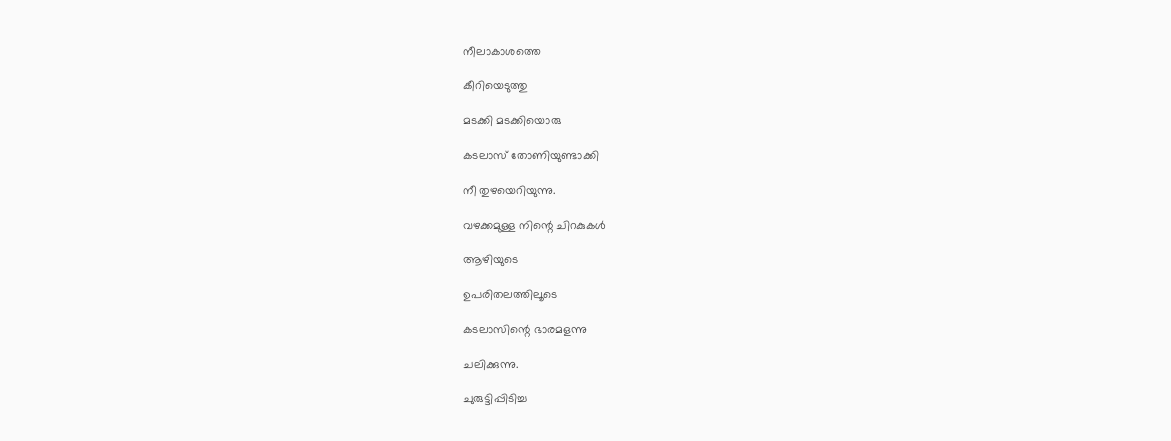നീലാകാശത്തെ

കീറിയെടുത്തു

മടക്കി മടക്കിയൊരു

കടലാസ് തോണിയുണ്ടാക്കി

നീ തുഴയെറിയുന്നു.

വഴക്കമുള്ള നിന്റെ ചിറകുകൾ

ആഴിയുടെ

ഉപരിതലത്തിലൂടെ

കടലാസിന്റെ ഭാരമളന്നു

ചലിക്കുന്നു.

ചുരുട്ടിപ്പിടിച്ച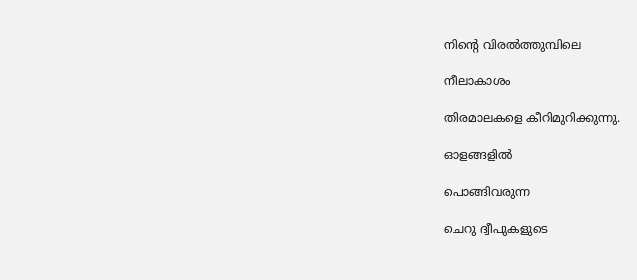നിന്റെ വിരൽത്തുമ്പിലെ

നീലാകാശം

തിരമാലകളെ കീറിമുറിക്കുന്നു.

ഓളങ്ങളിൽ

പൊങ്ങിവരുന്ന

ചെറു ദ്വീപുകളുടെ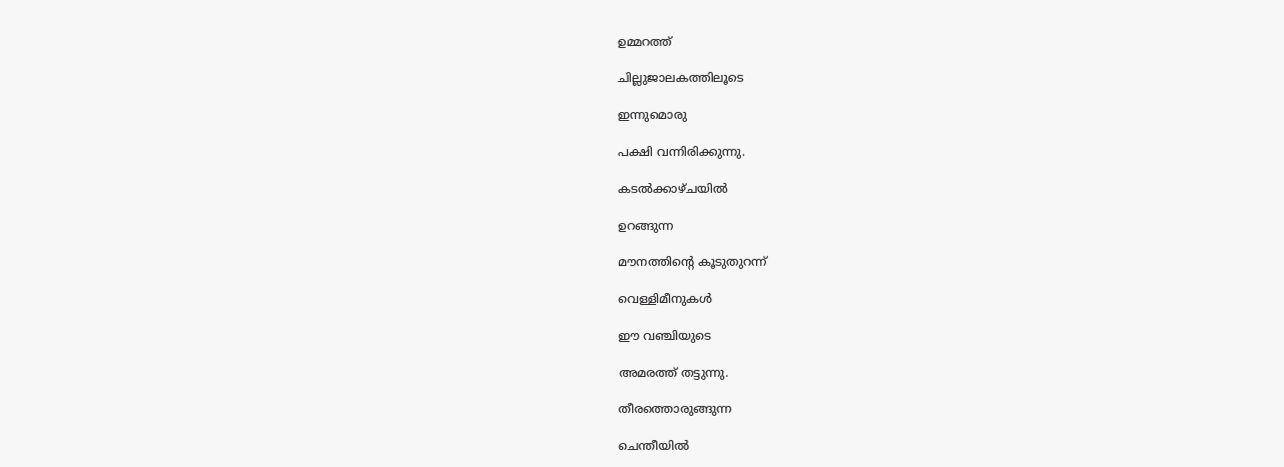ഉമ്മറത്ത്

ചില്ലുജാലകത്തിലൂടെ

ഇന്നുമൊരു

പക്ഷി വന്നിരിക്കുന്നു.

കടൽക്കാഴ്ചയിൽ

ഉറങ്ങുന്ന

മൗനത്തിന്റെ കൂടുതുറന്ന്

വെള്ളിമീനുകൾ

ഈ വഞ്ചിയുടെ

അമരത്ത് തട്ടുന്നു.

തീരത്തൊരുങ്ങുന്ന

ചെന്തീയിൽ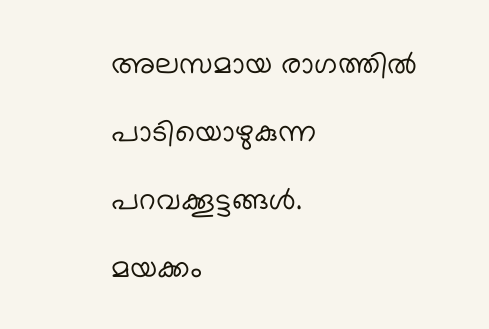അലസമായ രാഗത്തിൽ

പാടിയൊഴുകുന്ന

പറവക്കൂട്ടങ്ങൾ.

മയക്കം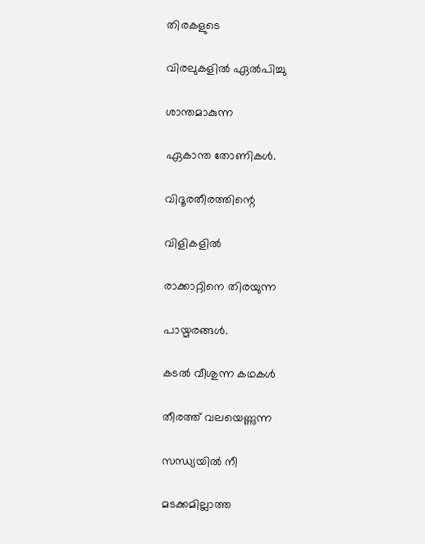തിരകളുടെ

വിരലുകളിൽ ഏൽപിച്ചു

ശാന്തമാകുന്ന

ഏകാന്ത തോണികൾ.

വിദൂരതീരത്തിന്റെ

വിളികളിൽ

രാക്കാറ്റിനെ തിരയുന്ന

പായ്മരങ്ങൾ.

കടൽ വീശുന്ന കഥകൾ

തീരത്ത് വലയെണ്ണുന്ന

സന്ധ്യയിൽ നീ

മടക്കമില്ലാത്ത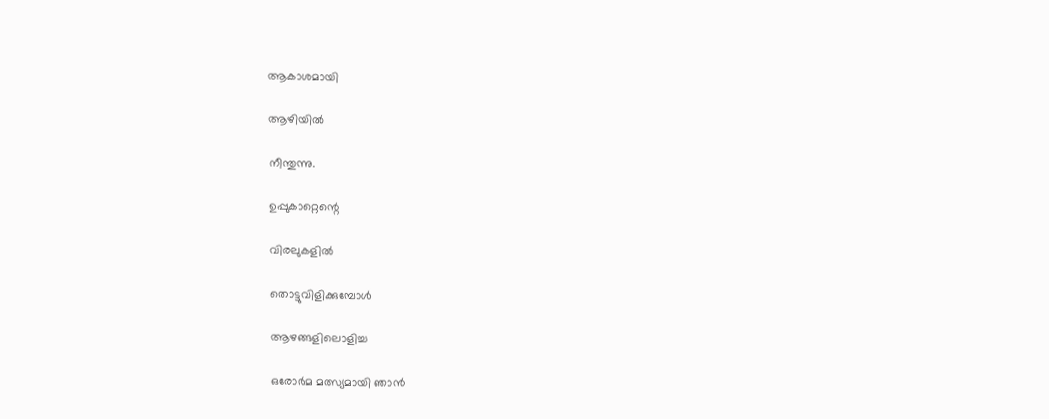ആകാശമായി

ആഴിയിൽ

നീന്തുന്നു.

ഉപ്പുകാറ്റെന്റെ

വിരലുകളിൽ

തൊട്ടുവിളിക്കുമ്പോൾ

ആഴങ്ങളിലൊളിച്ച

ഒരോർമ മത്സ്യമായി ഞാൻ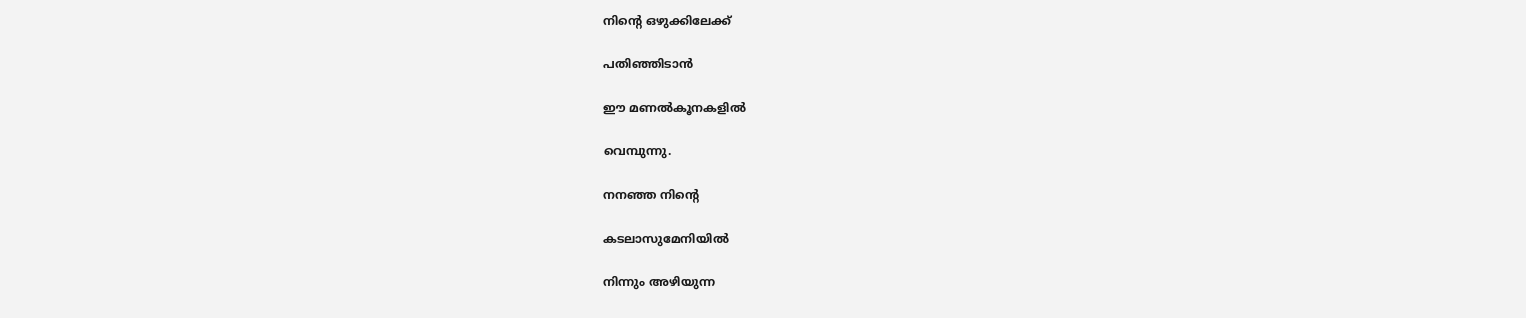നിന്റെ ‌ഒഴുക്കിലേക്ക്

പതിഞ്ഞിടാൻ

ഈ മണൽകൂനകളിൽ

വെമ്പുന്നു.

നനഞ്ഞ നിന്റെ

കടലാസുമേനിയിൽ

നിന്നും അഴിയുന്ന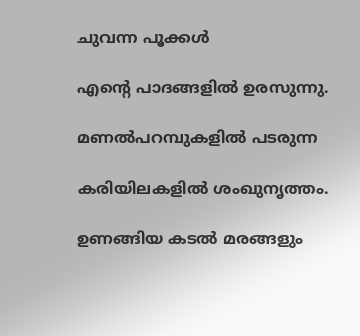ചുവന്ന പൂക്കൾ

എന്റെ പാദങ്ങളിൽ ഉരസുന്നു.

മണൽപറമ്പുകളിൽ പടരുന്ന

കരിയിലകളിൽ ശംഖുനൃത്തം.

ഉണങ്ങിയ കടൽ മരങ്ങളും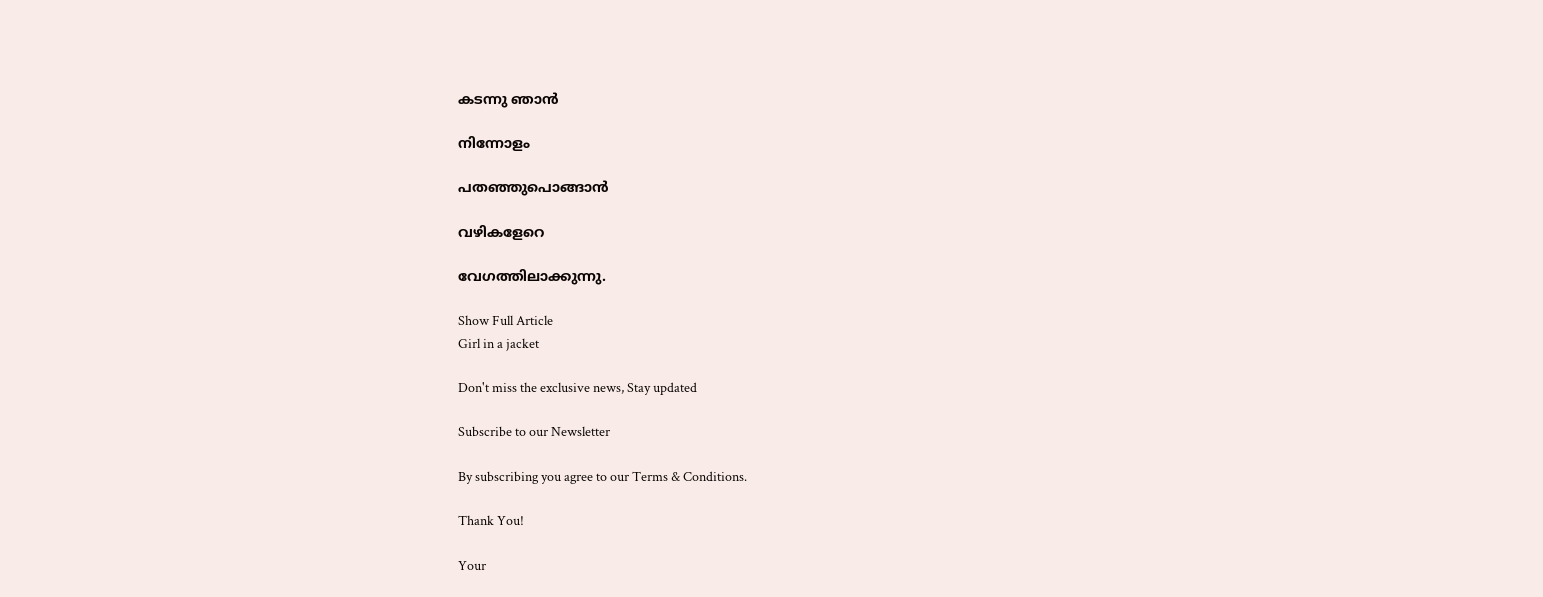കടന്നു ഞാൻ

നിന്നോളം

പതഞ്ഞുപൊങ്ങാൻ

വഴികളേറെ

വേഗത്തിലാക്കുന്നു.

Show Full Article
Girl in a jacket

Don't miss the exclusive news, Stay updated

Subscribe to our Newsletter

By subscribing you agree to our Terms & Conditions.

Thank You!

Your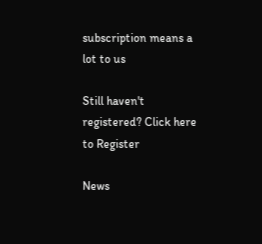subscription means a lot to us

Still haven't registered? Click here to Register

News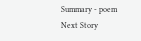Summary - poem
Next Story